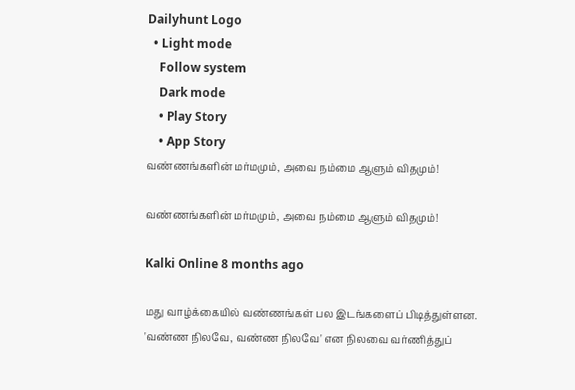Dailyhunt Logo
  • Light mode
    Follow system
    Dark mode
    • Play Story
    • App Story
வண்ணங்களின் மர்மமும், அவை நம்மை ஆளும் விதமும்!

வண்ணங்களின் மர்மமும், அவை நம்மை ஆளும் விதமும்!

Kalki Online 8 months ago

மது வாழ்க்கையில் வண்ணங்கள் பல இடங்களைப் பிடித்துள்ளன. 'வண்ண நிலவே, வண்ண நிலவே' என நிலவை வர்ணித்துப்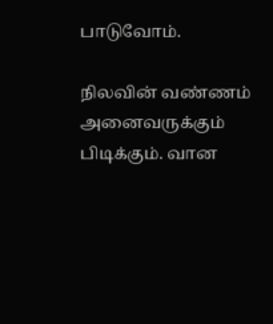பாடுவோம்.

நிலவின் வண்ணம் அனைவருக்கும் பிடிக்கும். வான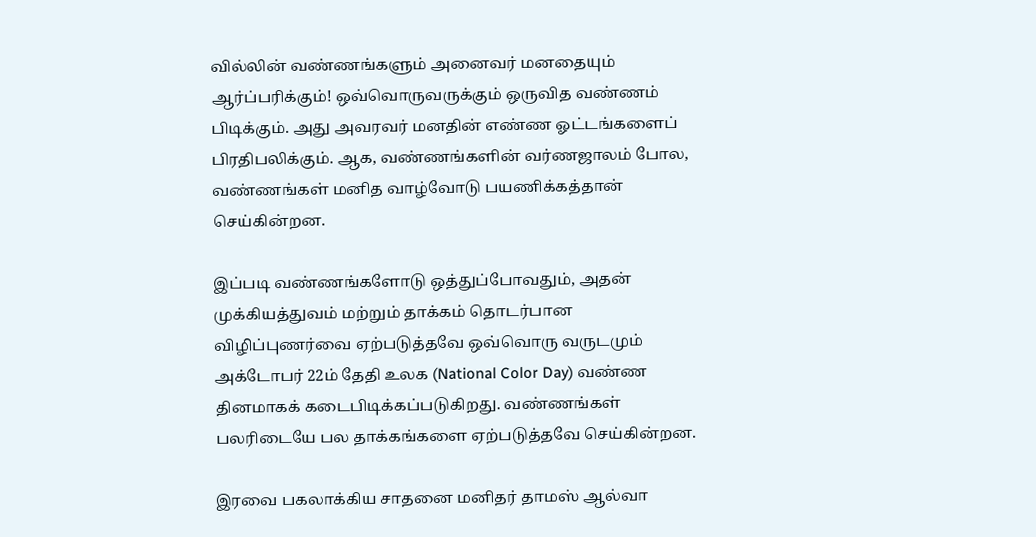வில்லின் வண்ணங்களும் அனைவர் மனதையும் ஆர்ப்பரிக்கும்! ஒவ்வொருவருக்கும் ஒருவித வண்ணம் பிடிக்கும். அது அவரவர் மனதின் எண்ண ஓட்டங்களைப் பிரதிபலிக்கும். ஆக, வண்ணங்களின் வர்ணஜாலம் போல, வண்ணங்கள் மனித வாழ்வோடு பயணிக்கத்தான் செய்கின்றன.

இப்படி வண்ணங்களோடு ஒத்துப்போவதும், அதன் முக்கியத்துவம் மற்றும் தாக்கம் தொடர்பான விழிப்புணர்வை ஏற்படுத்தவே ஒவ்வொரு வருடமும் அக்டோபர் 22ம் தேதி உலக (National Color Day) வண்ண தினமாகக் கடைபிடிக்கப்படுகிறது. வண்ணங்கள் பலரிடையே பல தாக்கங்களை ஏற்படுத்தவே செய்கின்றன.

இரவை பகலாக்கிய சாதனை மனிதர் தாமஸ் ஆல்வா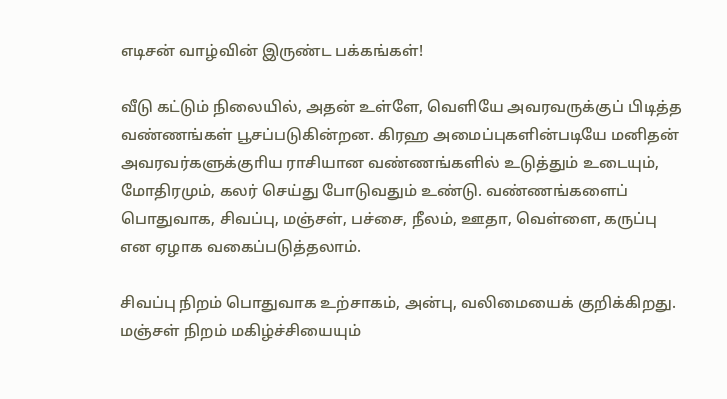எடிசன் வாழ்வின் இருண்ட பக்கங்கள்!

வீடு கட்டும் நிலையில், அதன் உள்ளே, வெளியே அவரவருக்குப் பிடித்த வண்ணங்கள் பூசப்படுகின்றன. கிரஹ அமைப்புகளின்படியே மனிதன் அவரவர்களுக்குாிய ராசியான வண்ணங்களில் உடுத்தும் உடையும், மோதிரமும், கலர் செய்து போடுவதும் உண்டு. வண்ணங்களைப் பொதுவாக, சிவப்பு, மஞ்சள், பச்சை, நீலம், ஊதா, வெள்ளை, கருப்பு என ஏழாக வகைப்படுத்தலாம்.

சிவப்பு நிறம் பொதுவாக உற்சாகம், அன்பு, வலிமையைக் குறிக்கிறது. மஞ்சள் நிறம் மகிழ்ச்சியையும்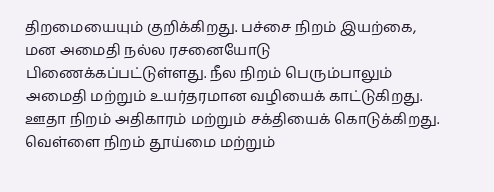திறமையையும் குறிக்கிறது. பச்சை நிறம் இயற்கை, மன அமைதி நல்ல ரசனையோடு பிணைக்கப்பட்டுள்ளது. நீல நிறம் பெரும்பாலும் அமைதி மற்றும் உயர்தரமான வழியைக் காட்டுகிறது. ஊதா நிறம் அதிகாரம் மற்றும் சக்தியைக் கொடுக்கிறது. வெள்ளை நிறம் தூய்மை மற்றும்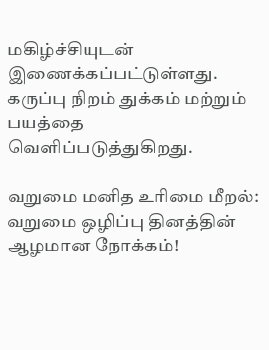மகிழ்ச்சியுடன் இணைக்கப்பட்டுள்ளது. கருப்பு நிறம் துக்கம் மற்றும் பயத்தை வெளிப்படுத்துகிறது.

வறுமை மனித உரிமை மீறல்: வறுமை ஒழிப்பு தினத்தின் ஆழமான நோக்கம்!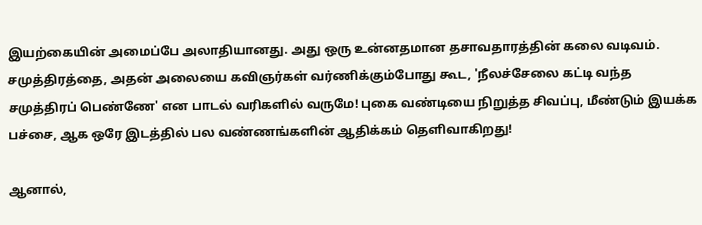இயற்கையின் அமைப்பே அலாதியானது. அது ஒரு உன்னதமான தசாவதாரத்தின் கலை வடிவம். சமுத்திரத்தை, அதன் அலையை கவிஞர்கள் வர்ணிக்கும்போது கூட, 'நீலச்சேலை கட்டி வந்த சமுத்திரப் பெண்ணே' என பாடல் வரிகளில் வருமே! புகை வண்டியை நிறுத்த சிவப்பு, மீண்டும் இயக்க பச்சை, ஆக ஒரே இடத்தில் பல வண்ணங்களின் ஆதிக்கம் தெளிவாகிறது!

ஆனால்,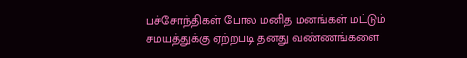பச்சோந்திகள் போல மனித மனங்கள் மட்டும் சமயத்துக்கு ஏற்றபடி தனது வண்ணங்களை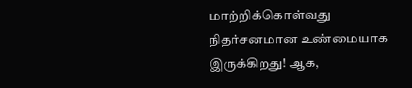மாற்றிக்கொள்வது நிதர்சனமான உண்மையாக இருக்கிறது! ஆக,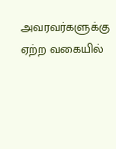அவரவர்களுக்கு ஏற்ற வகையில்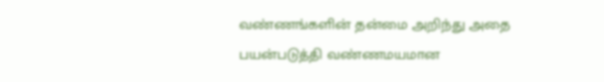வண்ணங்களின் தன்மை அறிந்து அதை பயன்படுத்தி வண்ணமயமான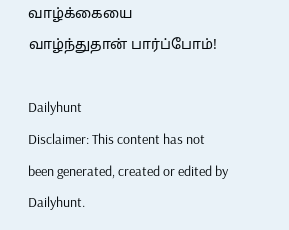வாழ்க்கையை வாழ்ந்துதான் பார்ப்போம்!

Dailyhunt
Disclaimer: This content has not been generated, created or edited by Dailyhunt.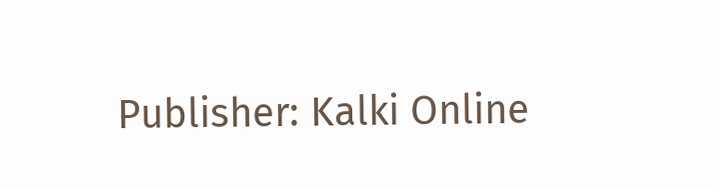Publisher: Kalki Online